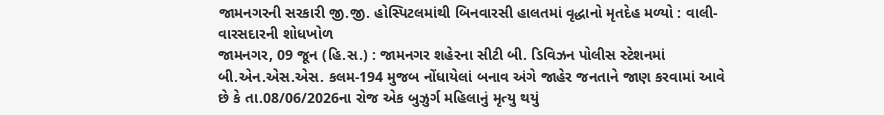જામનગરની સરકારી જી.જી. હોસ્પિટલમાંથી બિનવારસી હાલતમાં વૃદ્ધાનો મૃતદેહ મળ્યો : વાલી-વારસદારની શોધખોળ
જામનગર, 09 જૂન (હિ.સ.) : જામનગર શહેરના સીટી બી. ડિવિઝન પોલીસ સ્ટેશનમાં બી.એન.એસ.એસ. કલમ-194 મુજબ નોંધાયેલાં બનાવ અંગે જાહેર જનતાને જાણ કરવામાં આવે છે કે તા.08/06/2026ના રોજ એક બુઝુર્ગ મહિલાનું મૃત્યુ થયું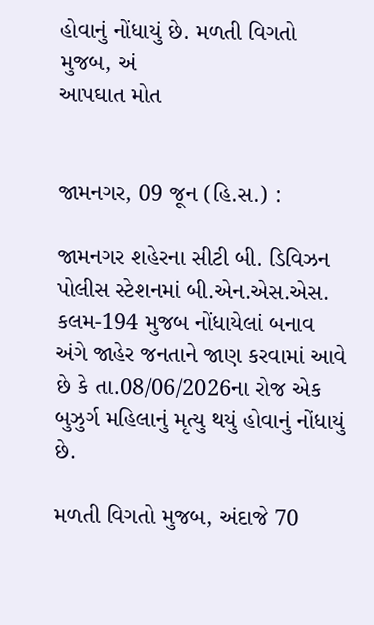હોવાનું નોંધાયું છે. મળતી વિગતો મુજબ, અં
આપઘાત મોત


જામનગર, 09 જૂન (હિ.સ.) :

જામનગર શહેરના સીટી બી. ડિવિઝન પોલીસ સ્ટેશનમાં બી.એન.એસ.એસ. કલમ-194 મુજબ નોંધાયેલાં બનાવ અંગે જાહેર જનતાને જાણ કરવામાં આવે છે કે તા.08/06/2026ના રોજ એક બુઝુર્ગ મહિલાનું મૃત્યુ થયું હોવાનું નોંધાયું છે.

મળતી વિગતો મુજબ, અંદાજે 70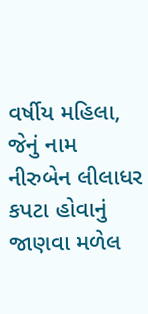વર્ષીય મહિલા, જેનું નામ નીરુબેન લીલાધર કપટા હોવાનું જાણવા મળેલ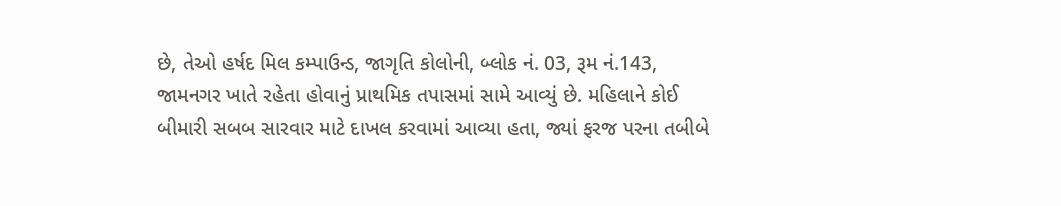છે, તેઓ હર્ષદ મિલ કમ્પાઉન્ડ, જાગૃતિ કોલોની, બ્લોક નં. 03, રૂમ નં.143, જામનગર ખાતે રહેતા હોવાનું પ્રાથમિક તપાસમાં સામે આવ્યું છે. મહિલાને કોઈ બીમારી સબબ સારવાર માટે દાખલ કરવામાં આવ્યા હતા, જ્યાં ફરજ પરના તબીબે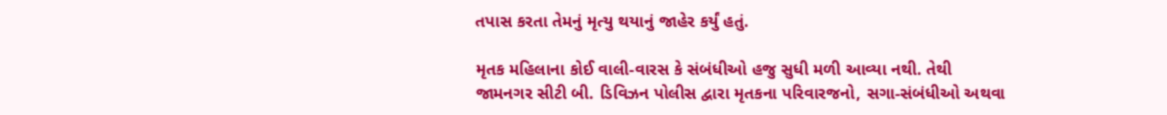તપાસ કરતા તેમનું મૃત્યુ થયાનું જાહેર કર્યું હતું.

મૃતક મહિલાના કોઈ વાલી-વારસ કે સંબંધીઓ હજુ સુધી મળી આવ્યા નથી. તેથી જામનગર સીટી બી. ડિવિઝન પોલીસ દ્વારા મૃતકના પરિવારજનો, સગા-સંબંધીઓ અથવા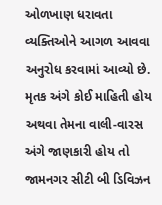ઓળખાણ ધરાવતા વ્યક્તિઓને આગળ આવવા અનુરોધ કરવામાં આવ્યો છે. મૃતક અંગે કોઈ માહિતી હોય અથવા તેમના વાલી-વારસ અંગે જાણકારી હોય તો જામનગર સીટી બી ડિવિઝન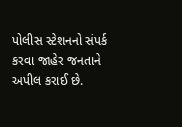પોલીસ સ્ટેશનનો સંપર્ક કરવા જાહેર જનતાને અપીલ કરાઈ છે.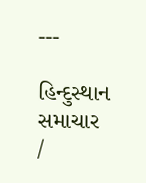---

હિન્દુસ્થાન સમાચાર /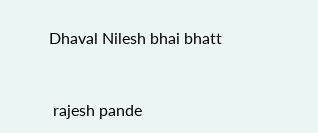Dhaval Nilesh bhai bhatt


 rajesh pande